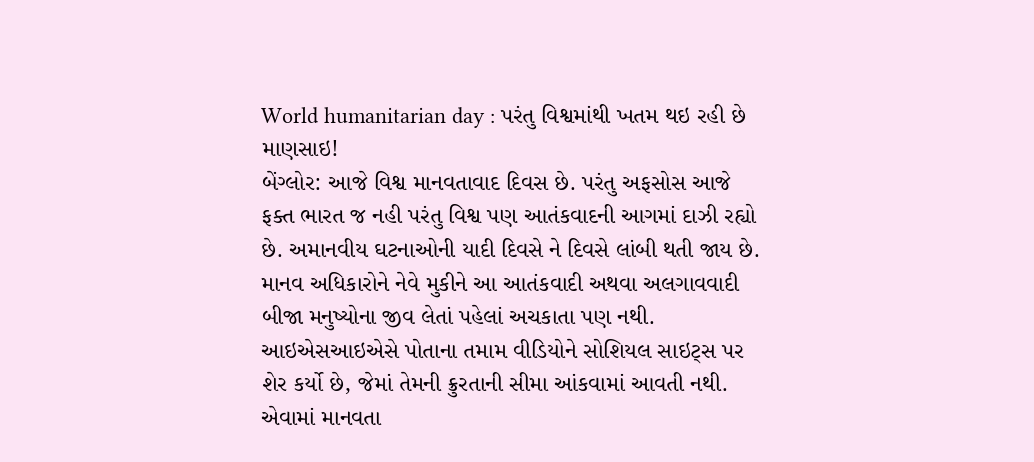World humanitarian day : પરંતુ વિશ્વમાંથી ખતમ થઇ રહી છે માણસાઇ!
બેંગ્લોર: આજે વિશ્વ માનવતાવાદ દિવસ છે. પરંતુ અફસોસ આજે ફક્ત ભારત જ નહી પરંતુ વિશ્વ પણ આતંકવાદની આગમાં દાઝી રહ્યો છે. અમાનવીય ઘટનાઓની યાદી દિવસે ને દિવસે લાંબી થતી જાય છે. માનવ અધિકારોને નેવે મુકીને આ આતંકવાદી અથવા અલગાવવાદી બીજા મનુષ્યોના જીવ લેતાં પહેલાં અચકાતા પણ નથી. આઇએસઆઇએસે પોતાના તમામ વીડિયોને સોશિયલ સાઇટ્સ પર શેર કર્યો છે, જેમાં તેમની ક્રુરતાની સીમા આંકવામાં આવતી નથી. એવામાં માનવતા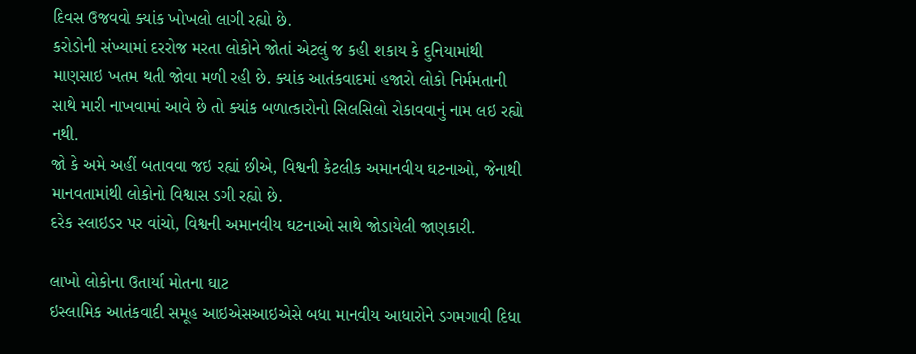દિવસ ઉજવવો ક્યાંક ખોખલો લાગી રહ્યો છે.
કરોડોની સંખ્યામાં દરરોજ મરતા લોકોને જોતાં એટલું જ કહી શકાય કે દુનિયામાંથી માણસાઇ ખતમ થતી જોવા મળી રહી છે. ક્યાંક આતંકવાદમાં હજારો લોકો નિર્મમતાની સાથે મારી નાખવામાં આવે છે તો ક્યાંક બળાત્કારોનો સિલસિલો રોકાવવાનું નામ લઇ રહ્યો નથી.
જો કે અમે અહીં બતાવવા જઇ રહ્યાં છીએ, વિશ્વની કેટલીક અમાનવીય ઘટનાઓ, જેનાથી માનવતામાંથી લોકોનો વિશ્વાસ ડગી રહ્યો છે.
દરેક સ્લાઇડર પર વાંચો, વિશ્વની અમાનવીય ઘટનાઓ સાથે જોડાયેલી જાણકારી.

લાખો લોકોના ઉતાર્યા મોતના ઘાટ
ઇસ્લામિક આતંકવાદી સમૂહ આઇએસઆઇએસે બધા માનવીય આધારોને ડગમગાવી દિધા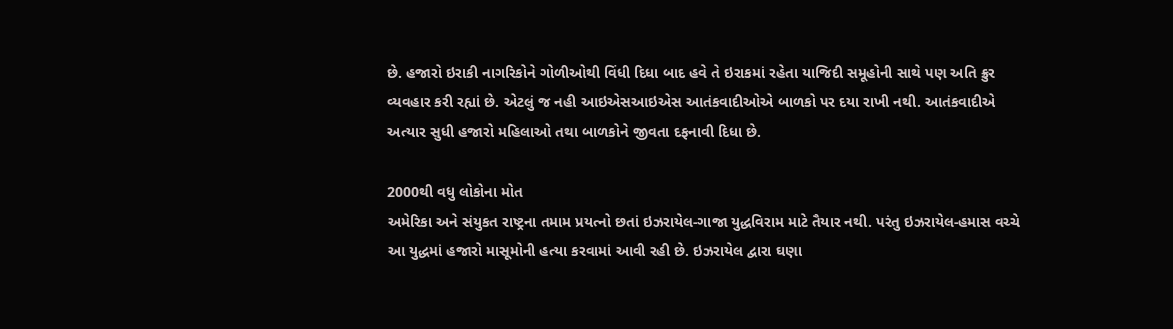છે. હજારો ઇરાકી નાગરિકોને ગોળીઓથી વિંધી દિધા બાદ હવે તે ઇરાકમાં રહેતા યાજિદી સમૂહોની સાથે પણ અતિ ક્રુર વ્યવહાર કરી રહ્યાં છે. એટલું જ નહી આઇએસઆઇએસ આતંકવાદીઓએ બાળકો પર દયા રાખી નથી. આતંકવાદીએ અત્યાર સુધી હજારો મહિલાઓ તથા બાળકોને જીવતા દફનાવી દિધા છે.

2000થી વધુ લોકોના મોત
અમેરિકા અને સંયુકત રાષ્ટ્રના તમામ પ્રયત્નો છતાં ઇઝરાયેલ-ગાજા યુદ્ધવિરામ માટે તૈયાર નથી. પરંતુ ઇઝરાયેલ-હમાસ વચ્ચે આ યુદ્ધમાં હજારો માસૂમોની હત્યા કરવામાં આવી રહી છે. ઇઝરાયેલ દ્વારા ઘણા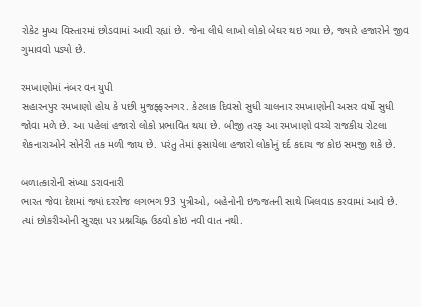રોકેટ મુખ્ય વિસ્તારમાં છોડવામાં આવી રહ્યાં છે. જેના લીધે લાખો લોકો બેઘર થઇ ગયા છે, જ્યારે હજારોને જીવ ગુમાવવો પડ્યો છે.

રમખાણોમાં નંબર વન યુપી
સહારનપુર રમખાણો હોય કે પછી મુજફ્ફરનગર. કેટલાક દિવસો સુધી ચાલનાર રમખાણોની અસર વર્ષો સુધી જોવા મળે છે. આ પહેલાં હજારો લોકો પ્રભાવિત થયા છે. બીજી તરફ આ રમખાણો વચ્ચે રાજકીય રોટલા શેકનારાઓને સોનેરી તક મળી જાય છે. પરંતુ તેમાં ફસાયેલા હજારો લોકોનું દર્દ કદાચ જ કોઇ સમજી શકે છે.

બળાત્કારોની સંખ્યા ડરાવનારી
ભારત જેવા દેશમાં જ્યાં દરરોજ લગભગ 93 પુત્રીઓ, બહેનોની ઇજ્જતની સાથે ખિલવાડ કરવામાં આવે છે. ત્યાં છોકરીઓની સુરક્ષા પર પ્રશ્નચિહ્ન ઉઠવો કોઇ નવી વાત નથી.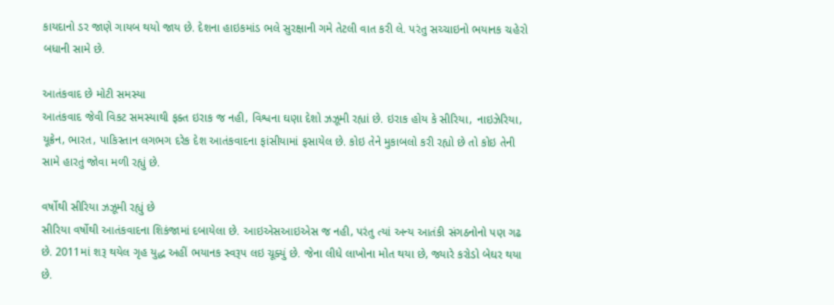કાયદાનો ડર જાણે ગાયબ થયો જાય છે. દેશના હાઇકમાંડ ભલે સુરક્ષાની ગમે તેટલી વાત કરી લે. પરંતુ સચ્ચાઇનો ભયાનક ચહેરો બધાની સામે છે.

આતંકવાદ છે મોટી સમસ્યા
આતંકવાદ જેવી વિકટ સમસ્યાથી ફક્ત ઇરાક જ નહી, વિશ્વના ઘણા દેશો ઝઝૂમી રહ્યાં છે. ઇરાક હોય કે સીરિયા, નાઇઝેરિયા, યૂક્રેન, ભારત, પાકિસ્તાન લગભગ દરેક દેશ આતંકવાદના ફાંસીયામાં ફસાયેલ છે. કોઇ તેને મુકાબલો કરી રહ્યો છે તો કોઇ તેની સામે હારતું જોવા મળી રહ્યું છે.

વર્ષોથી સીરિયા ઝઝૂમી રહ્યું છે
સીરિયા વર્ષોથી આતંકવાદના શિકંજામાં દબાયેલા છે. આઇએસઆઇએસ જ નહી, પરંતુ ત્યાં અન્ય આતંકી સંગઠનોનો પણ ગઢ છે. 2011માં શરૂ થયેલ ગૃહ યુદ્ધ અહીં ભયાનક સ્વરૂપ લઇ ચૂક્યું છે. જેના લીધે લાખોના મોત થયા છે, જ્યારે કરોડો બેઘર થયા છે.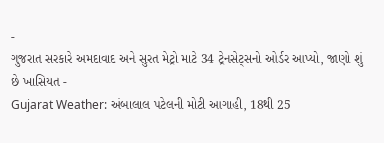-
ગુજરાત સરકારે અમદાવાદ અને સુરત મેટ્રો માટે 34 ટ્રેનસેટ્સનો ઓર્ડર આપ્યો, જાણો શું છે ખાસિયત -
Gujarat Weather: અંબાલાલ પટેલની મોટી આગાહી, 18થી 25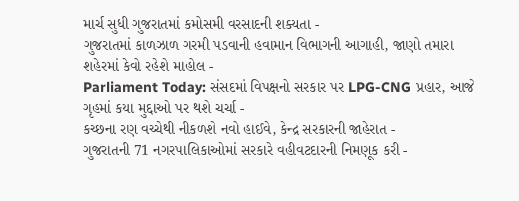માર્ચ સુધી ગુજરાતમાં કમોસમી વરસાદની શક્યતા -
ગુજરાતમાં કાળઝાળ ગરમી પડવાની હવામાન વિભાગની આગાહી, જાણો તમારા શહેરમાં કેવો રહેશે માહોલ -
Parliament Today: સંસદમાં વિપક્ષનો સરકાર પર LPG-CNG પ્રહાર, આજે ગૃહમાં કયા મુદ્દાઓ પર થશે ચર્ચા -
કચ્છના રણ વચ્ચેથી નીકળશે નવો હાઈવે, કેન્દ્ર સરકારની જાહેરાત -
ગુજરાતની 71 નગરપાલિકાઓમાં સરકારે વહીવટદારની નિમણૂક કરી -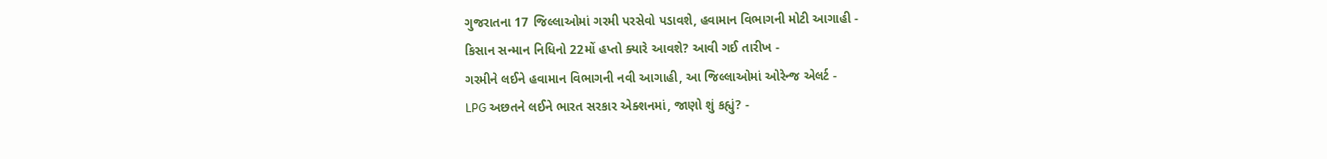ગુજરાતના 17 જિલ્લાઓમાં ગરમી પરસેવો પડાવશે, હવામાન વિભાગની મોટી આગાહી -
કિસાન સન્માન નિધિનો 22મોં હપ્તો ક્યારે આવશે? આવી ગઈ તારીખ -
ગરમીને લઈને હવામાન વિભાગની નવી આગાહી, આ જિલ્લાઓમાં ઓરેન્જ એલર્ટ -
LPG અછતને લઈને ભારત સરકાર એક્શનમાં, જાણો શું કહ્યું? -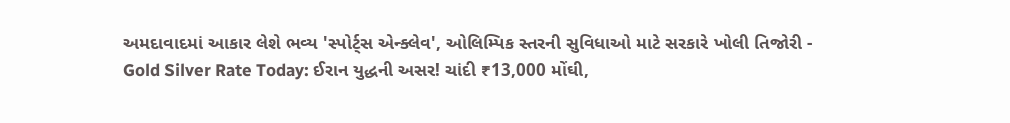અમદાવાદમાં આકાર લેશે ભવ્ય 'સ્પોર્ટ્સ એન્ક્લેવ', ઓલિમ્પિક સ્તરની સુવિધાઓ માટે સરકારે ખોલી તિજોરી -
Gold Silver Rate Today: ઈરાન યુદ્ધની અસર! ચાંદી ₹13,000 મોંઘી,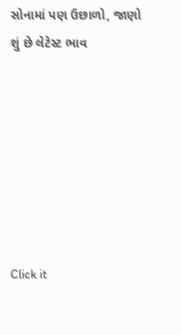સોનામાં પણ ઉછાળો, જાણો શું છે લેટેસ્ટ ભાવ







Click it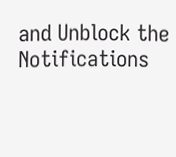and Unblock the Notifications